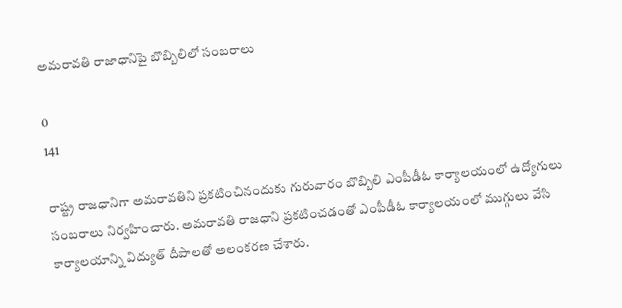అమరావతి రాజాధానిపై బొబ్బిలిలో సంబరాలు

0
141

రాష్ట్ర రాజధానిగా అమరావతిని ప్రకటించినందుకు గురువారం బొబ్బిలి ఎంపీడీఓ కార్యాలయంలో ఉద్యోగులు సంబరాలు నిర్వహించారు. అమరావతి రాజధాని ప్రకటించడంతో ఎంపీడీఓ కార్యాలయంలో ముగ్గులు వేసి కార్యాలయాన్ని విద్యుత్ దీపాలతో అలంకరణ చేశారు.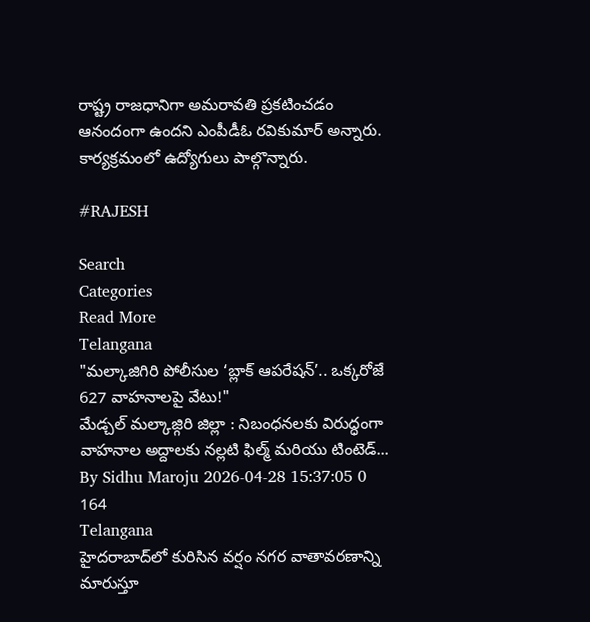రాష్ట్ర రాజధానిగా అమరావతి ప్రకటించడం ఆనందంగా ఉందని ఎంపీడీఓ రవికుమార్ అన్నారు. కార్యక్రమంలో ఉద్యోగులు పాల్గొన్నారు.

#RAJESH

Search
Categories
Read More
Telangana
"మల్కాజిగిరి పోలీసుల ‘బ్లాక్ ఆపరేషన్’.. ఒక్కరోజే 627 వాహనాలపై వేటు!"
మేడ్చల్ మల్కాజ్గిరి జిల్లా : నిబంధనలకు విరుద్ధంగా వాహనాల అద్దాలకు నల్లటి ఫిల్మ్ మరియు టింటెడ్...
By Sidhu Maroju 2026-04-28 15:37:05 0 164
Telangana
హైదరాబాద్‌లో కురిసిన వర్షం నగర వాతావరణాన్ని మారుస్తూ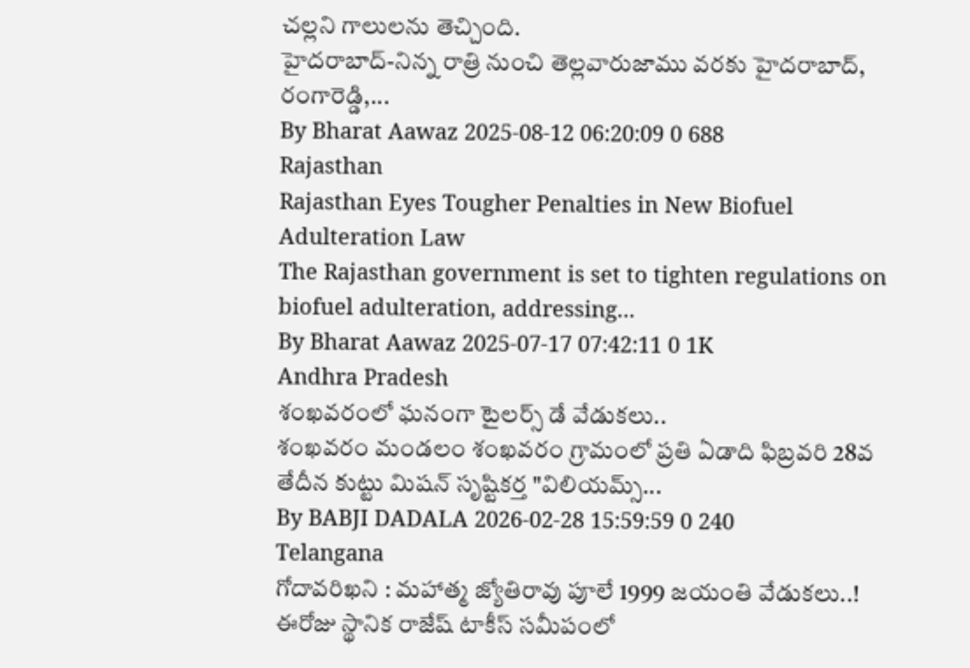చల్లని గాలులను తెచ్చింది.
హైదరాబాద్‌-నిన్న రాత్రి నుంచి తెల్లవారుజాము వరకు హైదరాబాద్, రంగారెడ్డి,...
By Bharat Aawaz 2025-08-12 06:20:09 0 688
Rajasthan
Rajasthan Eyes Tougher Penalties in New Biofuel Adulteration Law
The Rajasthan government is set to tighten regulations on biofuel adulteration, addressing...
By Bharat Aawaz 2025-07-17 07:42:11 0 1K
Andhra Pradesh
శంఖవరంలో ఘనంగా టైలర్స్ డే వేడుకలు..
శంఖవరం మండలం శంఖవరం గ్రామంలో ప్రతి ఏడాది ఫిబ్రవరి 28వ తేదీన కుట్టు మిషన్ సృష్టికర్త "విలియమ్స్...
By BABJI DADALA 2026-02-28 15:59:59 0 240
Telangana
గోదావరిఖని : మహాత్మ జ్యోతిరావు పూలే 1999 జయంతి వేడుకలు..!
ఈరోజు స్థానిక రాజేష్ టాకీస్ సమీపంలో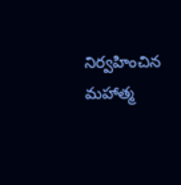నిర్వహించిన మహాత్మ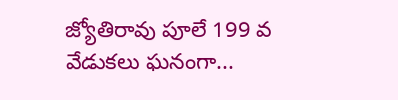జ్యోతిరావు పూలే 199 వ వేడుకలు ఘనంగా...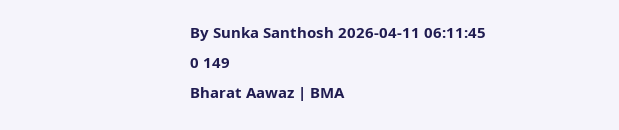By Sunka Santhosh 2026-04-11 06:11:45 0 149
Bharat Aawaz | BMA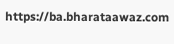https://ba.bharataawaz.com